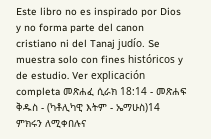Este libro no es inspirado por Dios y no forma parte del canon cristiano ni del Tanaj judío. Se muestra solo con fines históricos y de estudio. Ver explicación completa መጽሐፈ ሲራክ 18:14 - መጽሐፍ ቅዱስ - (ካቶሊካዊ እትም - ኤማሁስ)14 ምክሩን ለሚቀበሉና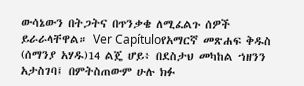ውሳኔውን በትጋትና በጥንቃቄ ለሚፈልጉ ሰዎች ይራራላቸዋል። Ver Capítuloየአማርኛ መጽሐፍ ቅዱስ (ሰማንያ አሃዱ)14 ልጄ ሆይ፥ በደስታህ መካከል ኀዘንን አታስገባ፤ በምትስጠውም ሁሉ ክፉ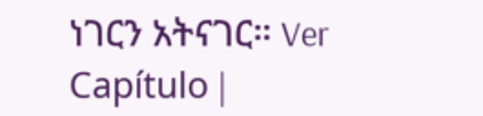ነገርን አትናገር። Ver Capítulo |